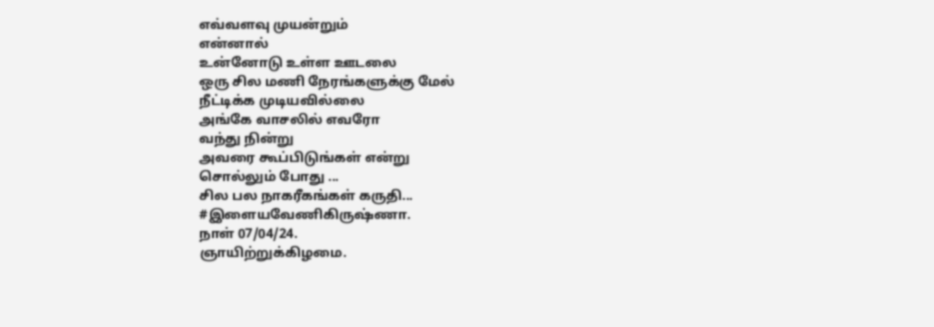எவ்வளவு முயன்றும்
என்னால்
உன்னோடு உள்ள ஊடலை
ஒரு சில மணி நேரங்களுக்கு மேல்
நீட்டிக்க முடியவில்லை
அங்கே வாசலில் எவரோ
வந்து நின்று
அவரை கூப்பிடுங்கள் என்று
சொல்லும் போது ...
சில பல நாகரீகங்கள் கருதி...
#இளையவேணிகிருஷ்ணா.
நாள் 07/04/24.
ஞாயிற்றுக்கிழமை.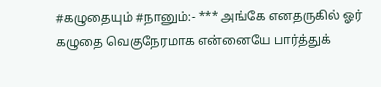#கழுதையும் #நானும்:- *** அங்கே எனதருகில் ஓர் கழுதை வெகுநேரமாக என்னையே பார்த்துக்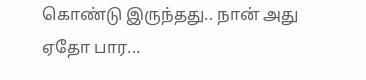கொண்டு இருந்தது.. நான் அது ஏதோ பார...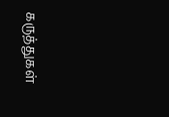கருத்துகள்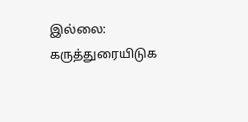இல்லை:
கருத்துரையிடுக